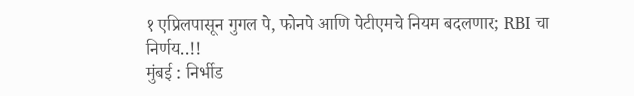१ एप्रिलपासून गुगल पे, फोनपे आणि पेटीएमचे नियम बदलणार; RBI चा निर्णय..!!
मुंबई : निर्भीड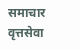समाचार वृत्तसेवा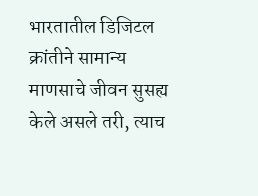भारतातील डिजिटल क्रांतीने सामान्य माणसाचे जीवन सुसह्य केले असले तरी, त्याच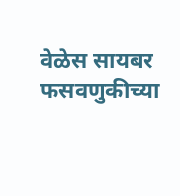वेळेस सायबर फसवणुकीच्या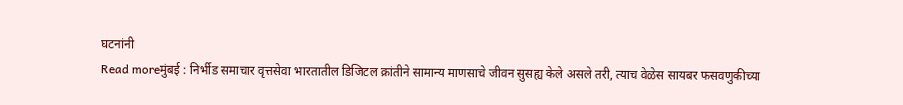घटनांनी
Read moreमुंबई : निर्भीड समाचार वृत्तसेवा भारतातील डिजिटल क्रांतीने सामान्य माणसाचे जीवन सुसह्य केले असले तरी, त्याच वेळेस सायबर फसवणुकीच्या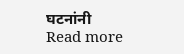घटनांनी
Read more